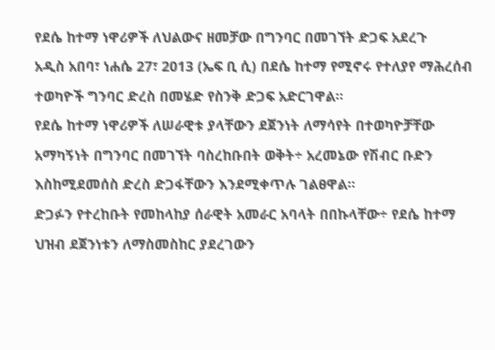የደሴ ከተማ ነዋሪዎች ለህልውና ዘመቻው በግንባር በመገኘት ድጋፍ አደረጉ
አዲስ አበባ፣ ነሐሴ 27፣ 2013 (ኤፍ ቢ ሲ) በደሴ ከተማ የሚኖሩ የተለያየ ማሕረሰብ ተወካዮች ግንባር ድረስ በመሄድ የስንቅ ድጋፍ አድርገዋል፡፡
የደሴ ከተማ ነዋሪዎች ለሠራዊቱ ያላቸውን ደጀንነት ለማሳየት በተወካዮቻቸው አማካኝነት በግንባር በመገኘት ባስረከቡበት ወቅት÷ አረመኔው የሽብር ቡድን እስከሚደመሰስ ድረስ ድጋፋቸውን እንደሚቀጥሉ ገልፀዋል።
ድጋፉን የተረከቡት የመከላከያ ሰራዊት አመራር አባላት በበኩላቸው÷ የደሴ ከተማ ህዝብ ደጀንነቱን ለማስመስከር ያደረገውን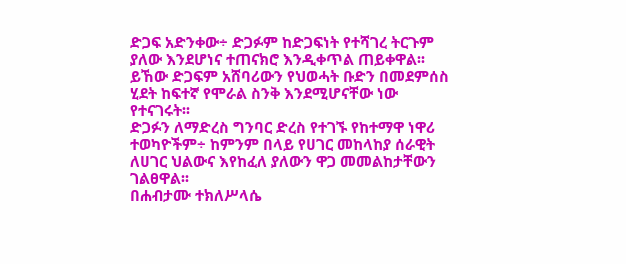ድጋፍ አድንቀው÷ ድጋፉም ከድጋፍነት የተሻገረ ትርጉም ያለው እንደሆነና ተጠናክሮ እንዲቀጥል ጠይቀዋል፡፡
ይኸው ድጋፍም አሸባሪውን የህወሓት ቡድን በመደምሰስ ሂደት ከፍተኛ የሞራል ስንቅ እንደሚሆናቸው ነው የተናገሩት፡፡
ድጋፉን ለማድረስ ግንባር ድረስ የተገኙ የከተማዋ ነዋሪ ተወካዮችም÷ ከምንም በላይ የሀገር መከላከያ ሰራዊት ለሀገር ህልውና እየከፈለ ያለውን ዋጋ መመልከታቸውን ገልፀዋል፡፡
በሐብታሙ ተክለሥላሴ